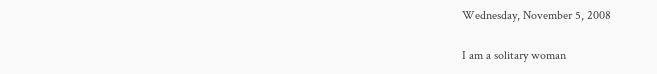Wednesday, November 5, 2008

I am a solitary woman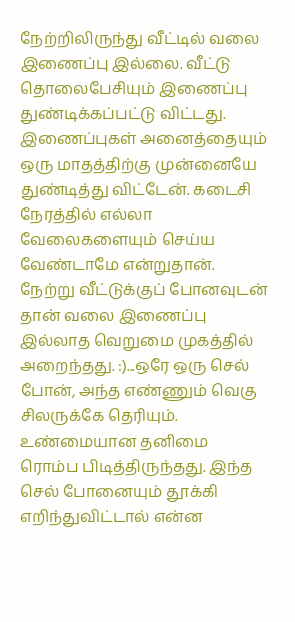நேற்றிலிருந்து வீட்டில் வலை இணைப்பு இல்லை. வீட்டு தொலைபேசியும் இணைப்பு துண்டிக்கப்பட்டு விட்டது. இணைப்புகள் அனைத்தையும் ஒரு மாதத்திற்கு முன்னையே துண்டித்து விட்டேன். கடைசி நேரத்தில் எல்லா வேலைகளையும் செய்ய வேண்டாமே என்றுதான். நேற்று வீட்டுக்குப் போனவுடன் தான் வலை இணைப்பு இல்லாத வெறுமை முகத்தில் அறைந்தது. :)...ஒரே ஒரு செல் போன், அந்த எண்ணும் வெகு சிலருக்கே தெரியும். உண்மையான தனிமை ரொம்ப பிடித்திருந்தது. இந்த செல் போனையும் தூக்கி எறிந்துவிட்டால் என்ன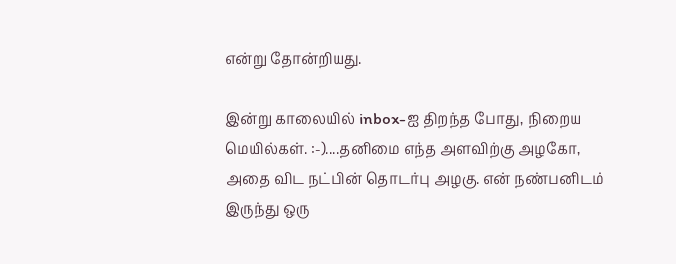என்று தோன்றியது.

இன்று காலையில் inbox-ஐ திறந்த போது, நிறைய மெயில்கள். :-)....தனிமை எந்த அளவிற்கு அழகோ, அதை விட நட்பின் தொடர்பு அழகு. என் நண்பனிடம் இருந்து ஒரு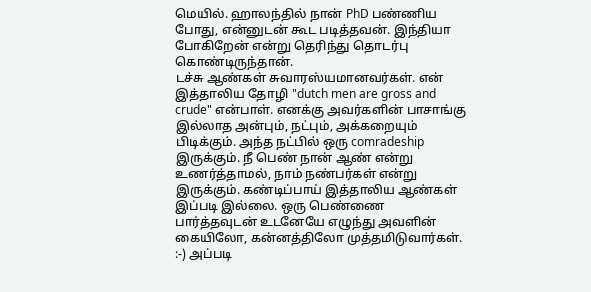மெயில். ஹாலந்தில் நான் PhD பண்ணிய போது, என்னுடன் கூட படித்தவன். இந்தியா போகிறேன் என்று தெரிந்து தொடர்பு கொண்டிருந்தான்.
டச்சு ஆண்கள் சுவாரஸ்யமானவர்கள். என் இத்தாலிய தோழி "dutch men are gross and crude" என்பாள். எனக்கு அவர்களின் பாசாங்கு இல்லாத அன்பும், நட்பும், அக்கறையும் பிடிக்கும். அந்த நட்பில் ஒரு comradeship இருக்கும். நீ பெண் நான் ஆண் என்று உணர்த்தாமல், நாம் நண்பர்கள் என்று இருக்கும். கண்டிப்பாய் இத்தாலிய ஆண்கள் இப்படி இல்லை. ஒரு பெண்ணை பார்த்தவுடன் உடனேயே எழுந்து அவளின் கையிலோ, கன்னத்திலோ முத்தமிடுவார்கள். :-) அப்படி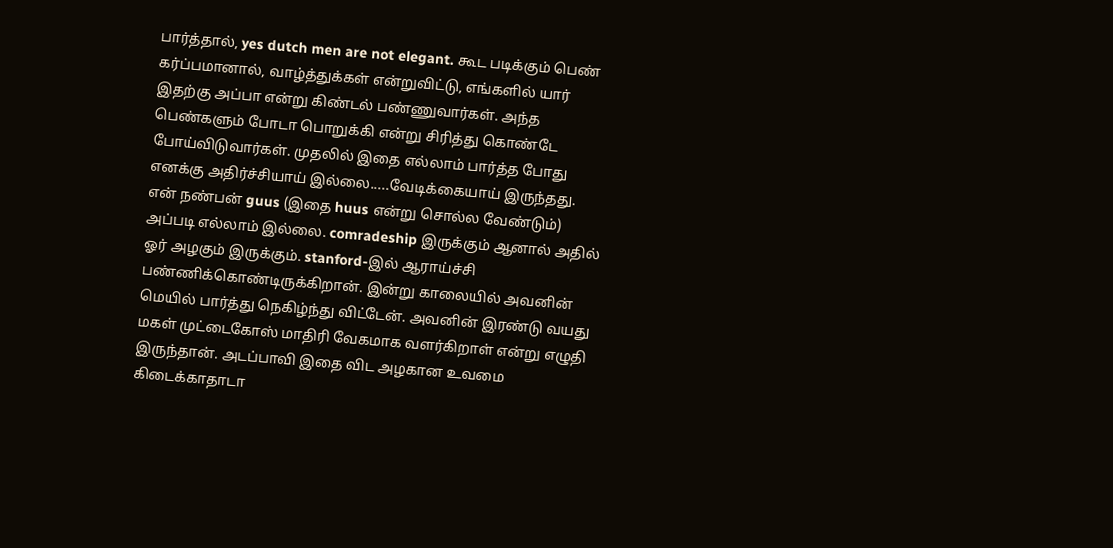பார்த்தால், yes dutch men are not elegant. கூட படிக்கும் பெண் கர்ப்பமானால், வாழ்த்துக்கள் என்றுவிட்டு, எங்களில் யார் இதற்கு அப்பா என்று கிண்டல் பண்ணுவார்கள். அந்த பெண்களும் போடா பொறுக்கி என்று சிரித்து கொண்டே போய்விடுவார்கள். முதலில் இதை எல்லாம் பார்த்த போது எனக்கு அதிர்ச்சியாய் இல்லை.....வேடிக்கையாய் இருந்தது.
என் நண்பன் guus (இதை huus என்று சொல்ல வேண்டும்) அப்படி எல்லாம் இல்லை. comradeship இருக்கும் ஆனால் அதில் ஓர் அழகும் இருக்கும். stanford-இல் ஆராய்ச்சி பண்ணிக்கொண்டிருக்கிறான். இன்று காலையில் அவனின் மெயில் பார்த்து நெகிழ்ந்து விட்டேன். அவனின் இரண்டு வயது மகள் முட்டைகோஸ் மாதிரி வேகமாக வளர்கிறாள் என்று எழுதி இருந்தான். அடப்பாவி இதை விட அழகான உவமை கிடைக்காதாடா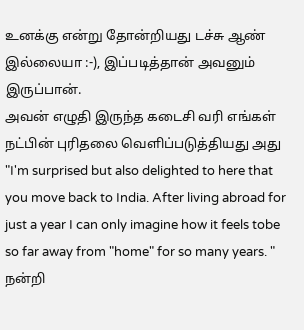உனக்கு என்று தோன்றியது டச்சு ஆண் இல்லையா :-), இப்படித்தான் அவனும் இருப்பான்.
அவன் எழுதி இருந்த கடைசி வரி எங்கள் நட்பின் புரிதலை வெளிப்படுத்தியது அது "I'm surprised but also delighted to here that you move back to India. After living abroad for just a year I can only imagine how it feels tobe so far away from "home" for so many years. "
நன்றி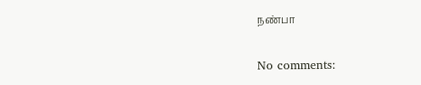நண்பா

No comments: